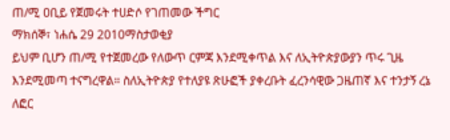ጠ/ሚ ዐቢይ የጀመሩት ተሀድሶ የገጠመው ችግር
ማክሰኞ፣ ነሐሴ 29 2010ማስታወቂያ
ይህም ቢሆን ጠ/ሚ የተጀመረው የለውጥ ርምጃ እንደሚቀጥል እና ለኢትዮጵያውያን ጥሩ ጊዜ እንደሚመጣ ተናግረዋል። ስለኢትዮጵያ የተለያዩ ጽሁፎች ያቀረቡት ፈረንሳዊው ጋዜጠኛ እና ተንታኝ ረኔ ለፎር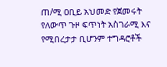ጠ/ሚ ዐቢይ አህመድ የጀመሩት የለውጥ ጉዞ ፍጥነት አስገራሚ እና የሚበረታታ ቢሆንም ተግዳሮቶች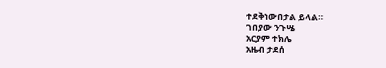ተደቅነውበታል ይላል።
ገበያው ንጉሤ
አርያም ተክሌ
አዜብ ታደሰ